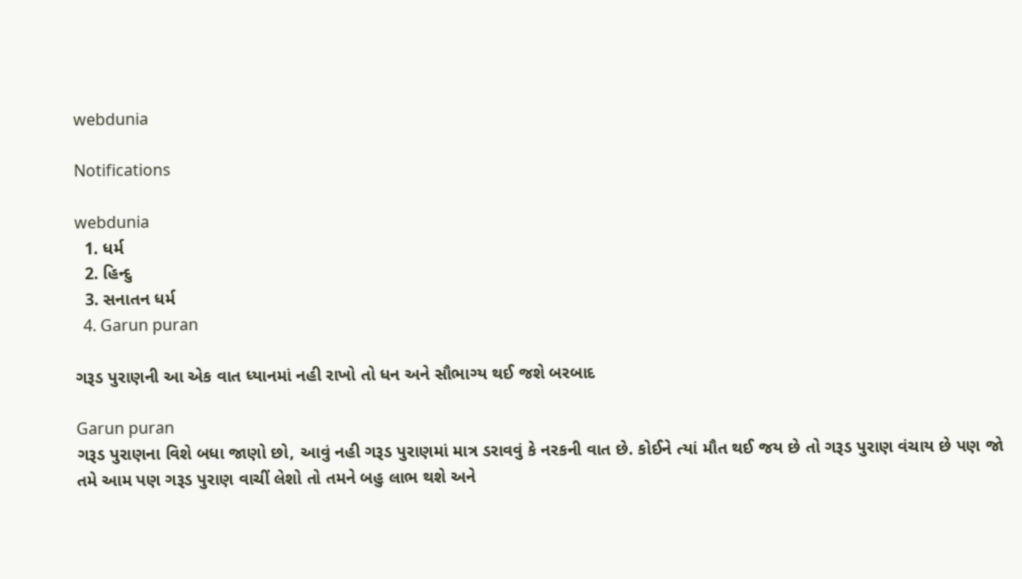webdunia

Notifications

webdunia
  1. ધર્મ
  2. હિન્દુ
  3. સનાતન ધર્મ
  4. Garun puran

ગરૂડ પુરાણની આ એક વાત ધ્યાનમાં નહી રાખો તો ધન અને સૌભાગ્ય થઈ જશે બરબાદ

Garun puran
ગરૂડ પુરાણના વિશે બધા જાણો છો, આવું નહી ગરૂડ પુરાણમાં માત્ર ડરાવવું કે નરકની વાત છે. કોઈને ત્યાં મૌત થઈ જય છે તો ગરૂડ પુરાણ વંચાય છે પણ જો તમે આમ પણ ગરૂડ પુરાણ વાચીં લેશો તો તમને બહુ લાભ થશે અને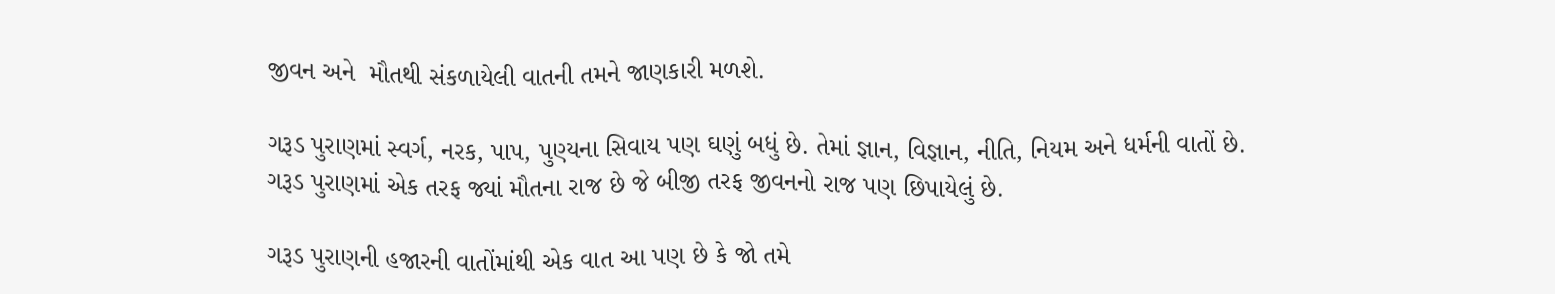જીવન અને  મૌતથી સંકળાયેલી વાતની તમને જાણકારી મળશે.

ગરૂડ પુરાણમાં સ્વર્ગ, નરક, પાપ, પુણ્યના સિવાય પણ ઘણું બધું છે. તેમાં જ્ઞાન, વિજ્ઞાન, નીતિ, નિયમ અને ધર્મની વાતોં છે. ગરૂડ પુરાણમાં એક તરફ જ્યાં મૌતના રાજ છે જે બીજી તરફ જીવનનો રાજ પણ છિપાયેલું છે.

ગરૂડ પુરાણની હજારની વાતોંમાંથી એક વાત આ પણ છે કે જો તમે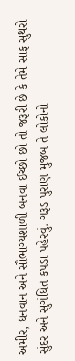અમીર, ધનવાન અને સૌભાગ્યશાળી બનવા ઈચ્છો છો તો જરૂરી છે કે તેમે સાફ સુથરો સુંદર અને સુગંધિત કપડા પહેરવું. ગરૂડ પુરાણ મુજબ તે લોકોનો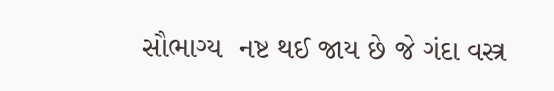સૌભાગ્ય  નષ્ટ થઈ જાય છે જે ગંદા વસ્ત્ર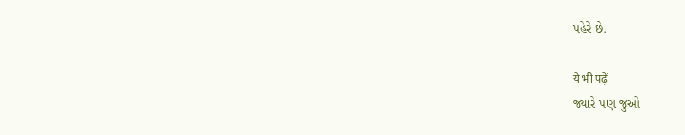પહેરે છે.

ये भी पढ़ें
જ્યારે પણ જુઓ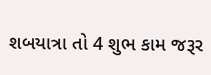શબયાત્રા તો 4 શુભ કામ જરૂર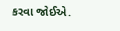કરવા જોઈએ.